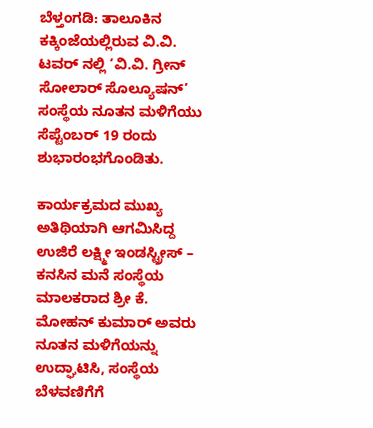ಬೆಳ್ತಂಗಡಿ: ತಾಲೂಕಿನ ಕಕ್ಕಿಂಜೆಯಲ್ಲಿರುವ ವಿ.ವಿ. ಟವರ್ ನಲ್ಲಿ ‘ವಿ.ವಿ. ಗ್ರೀನ್ ಸೋಲಾರ್ ಸೊಲ್ಯೂಷನ್’ ಸಂಸ್ಥೆಯ ನೂತನ ಮಳಿಗೆಯು ಸೆಪ್ಟೆಂಬರ್ 19 ರಂದು ಶುಭಾರಂಭಗೊಂಡಿತು.

ಕಾರ್ಯಕ್ರಮದ ಮುಖ್ಯ ಅತಿಥಿಯಾಗಿ ಆಗಮಿಸಿದ್ದ ಉಜಿರೆ ಲಕ್ಷ್ಮೀ ಇಂಡಸ್ಟ್ರೀಸ್ – ಕನಸಿನ ಮನೆ ಸಂಸ್ಥೆಯ ಮಾಲಕರಾದ ಶ್ರೀ ಕೆ. ಮೋಹನ್ ಕುಮಾರ್ ಅವರು ನೂತನ ಮಳಿಗೆಯನ್ನು ಉದ್ಘಾಟಿಸಿ, ಸಂಸ್ಥೆಯ ಬೆಳವಣಿಗೆಗೆ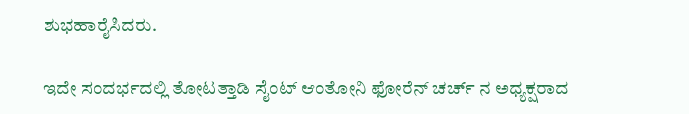ಶುಭಹಾರೈಸಿದರು.

ಇದೇ ಸಂದರ್ಭದಲ್ಲಿ ತೋಟತ್ತಾಡಿ ಸೈಂಟ್ ಆಂತೋನಿ ಫೋರೆನ್ ಚರ್ಚ್ ನ ಅಧ್ಯಕ್ಷರಾದ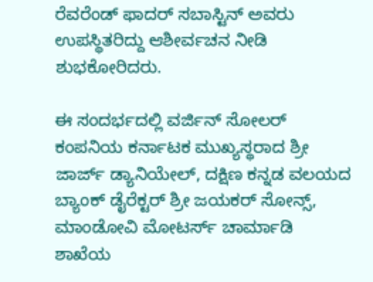ರೆವರೆಂಡ್ ಫಾದರ್ ಸಬಾಸ್ಟಿನ್ ಅವರು ಉಪಸ್ಥಿತರಿದ್ದು ಆಶೀರ್ವಚನ ನೀಡಿ ಶುಭಕೋರಿದರು.

ಈ ಸಂದರ್ಭದಲ್ಲಿ ವರ್ಜಿನ್ ಸೋಲರ್ ಕಂಪನಿಯ ಕರ್ನಾಟಕ ಮುಖ್ಯಸ್ಥರಾದ ಶ್ರೀ ಜಾರ್ಜ್ ಡ್ಯಾನಿಯೇಲ್, ದಕ್ಷಿಣ ಕನ್ನಡ ವಲಯದ ಬ್ಯಾಂಕ್ ಡೈರೆಕ್ಟರ್ ಶ್ರೀ ಜಯಕರ್ ಸೋನ್ಸ್, ಮಾಂಡೋವಿ ಮೋಟರ್ಸ್ ಚಾರ್ಮಾಡಿ ಶಾಖೆಯ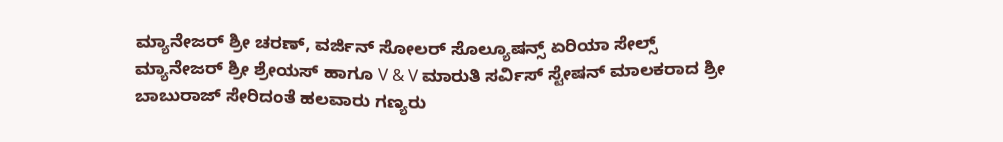ಮ್ಯಾನೇಜರ್ ಶ್ರೀ ಚರಣ್, ವರ್ಜಿನ್ ಸೋಲರ್ ಸೊಲ್ಯೂಷನ್ಸ್ ಏರಿಯಾ ಸೇಲ್ಸ್ ಮ್ಯಾನೇಜರ್ ಶ್ರೀ ಶ್ರೇಯಸ್ ಹಾಗೂ V & V ಮಾರುತಿ ಸರ್ವಿಸ್ ಸ್ಟೇಷನ್ ಮಾಲಕರಾದ ಶ್ರೀ ಬಾಬುರಾಜ್ ಸೇರಿದಂತೆ ಹಲವಾರು ಗಣ್ಯರು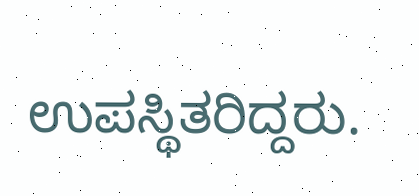ಉಪಸ್ಥಿತರಿದ್ದರು.